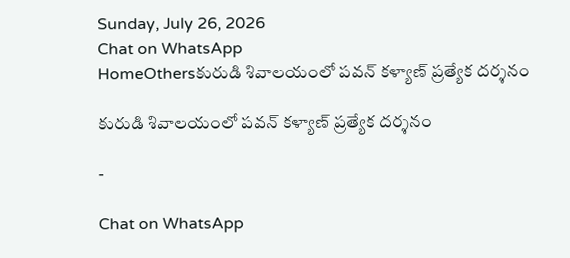Sunday, July 26, 2026
Chat on WhatsApp
HomeOthersకురుడి శివాలయంలో పవన్ కళ్యాణ్ ప్రత్యేక దర్శనం

కురుడి శివాలయంలో పవన్ కళ్యాణ్ ప్రత్యేక దర్శనం

-

Chat on WhatsApp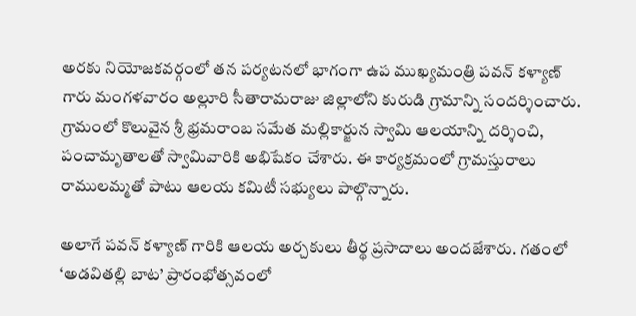అరకు నియోజకవర్గంలో తన పర్యటనలో భాగంగా ఉప ముఖ్యమంత్రి పవన్ కళ్యాణ్ గారు మంగళవారం అల్లూరి సీతారామరాజు జిల్లాలోని కురుడి గ్రామాన్ని సందర్శించారు. గ్రామంలో కొలువైన శ్రీ భ్రమరాంబ సమేత మల్లికార్జున స్వామి ఆలయాన్ని దర్శించి, పంచామృతాలతో స్వామివారికి అభిషేకం చేశారు. ఈ కార్యక్రమంలో గ్రామస్తురాలు రాములమ్మతో పాటు ఆలయ కమిటీ సభ్యులు పాల్గొన్నారు.

అలాగే పవన్ కళ్యాణ్ గారికి ఆలయ అర్చకులు తీర్థ ప్రసాదాలు అందజేశారు. గతంలో ‘అడవితల్లి బాట’ ప్రారంభోత్సవంలో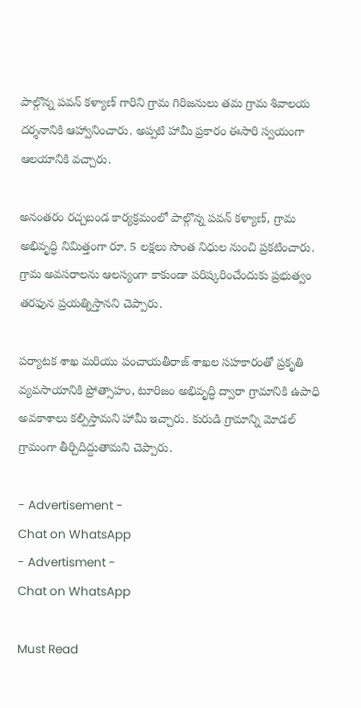పాల్గొన్న పవన్ కళ్యాణ్ గారిని గ్రామ గిరిజనులు తమ గ్రామ శివాలయ దర్శనానికి ఆహ్వానించారు. అప్పటి హామీ ప్రకారం ఈసారి స్వయంగా ఆలయానికి వచ్చారు.

అనంతరం రచ్చబండ కార్యక్రమంలో పాల్గొన్న పవన్ కళ్యాణ్, గ్రామ అభివృద్ధి నిమిత్తంగా రూ. 5 లక్షలు సొంత నిధుల నుంచి ప్రకటించారు. గ్రామ అవసరాలను ఆలస్యంగా కాకుండా పరిష్కరించేందుకు ప్రభుత్వం తరఫున ప్రయత్నిస్తానని చెప్పారు.

పర్యాటక శాఖ మరియు పంచాయతీరాజ్ శాఖల సహకారంతో ప్రకృతి వ్యవసాయానికి ప్రోత్సాహం, టూరిజం అభివృద్ధి ద్వారా గ్రామానికి ఉపాధి అవకాశాలు కల్పిస్తామని హామీ ఇచ్చారు. కురుడి గ్రామాన్ని మోడల్ గ్రామంగా తీర్చిదిద్దుతామని చెప్పారు.

- Advertisement -
Chat on WhatsApp
- Advertisment -
Chat on WhatsApp

Must Read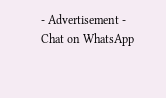- Advertisement -
Chat on WhatsApp